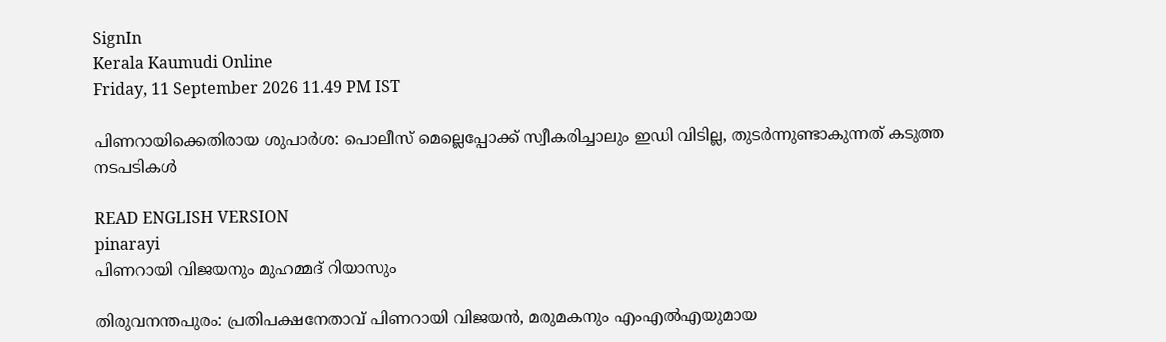SignIn
Kerala Kaumudi Online
Friday, 11 September 2026 11.49 PM IST

പിണറായിക്കെതിരായ ശുപാർശ: പൊലീസ് മെല്ലെപ്പോക്ക് സ്വീകരിച്ചാലും ഇഡി വിടില്ല, തുടർന്നുണ്ടാകുന്നത് കടുത്ത നടപടികൾ

READ ENGLISH VERSION
pinarayi
പിണറായി വിജയനും മുഹമ്മദ് റിയാസും

തിരുവനന്തപുരം: പ്രതിപക്ഷനേതാവ് പിണറായി വിജയൻ, മരുമകനും എംഎൽഎയുമായ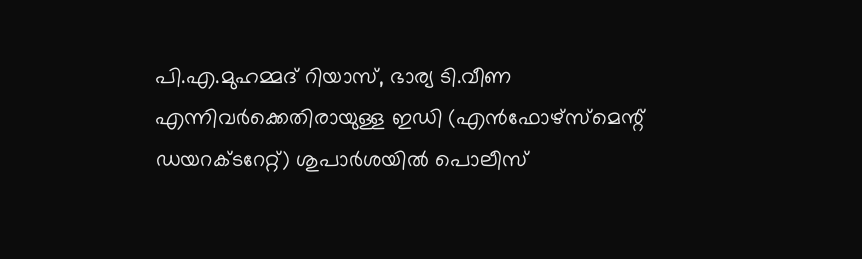പി.എ.മുഹമ്മദ് റിയാസ്, ഭാര്യ ടി.വീണ എന്നിവർക്കെതിരായുള്ള ഇഡി (എൻഫോഴ്സ്‌മെന്റ് ഡയറക്ടറേറ്റ്) ശുപാർശയിൽ പൊലീസ്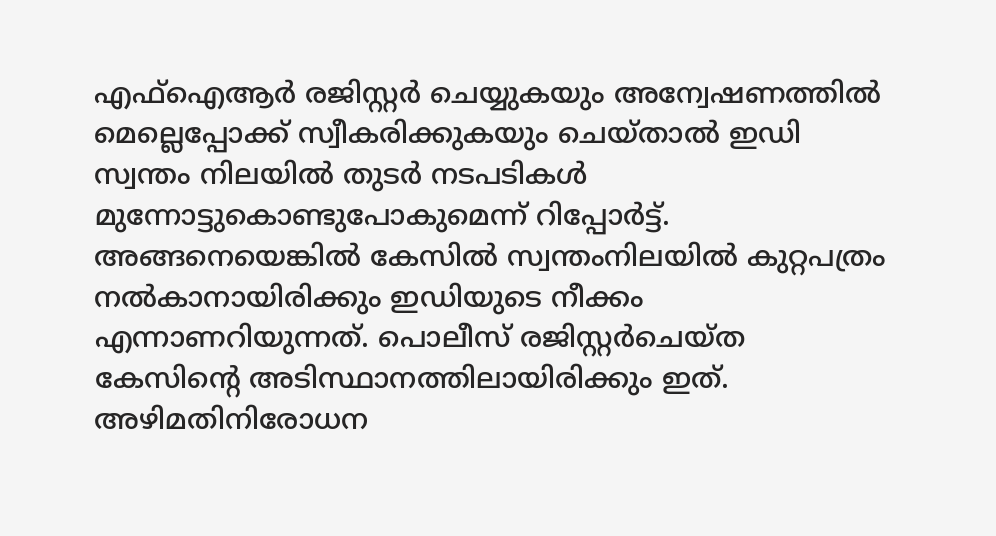എഫ്‌ഐആർ രജിസ്റ്റർ ചെയ്യുകയും അന്വേഷണത്തിൽ മെല്ലെപ്പോക്ക് സ്വീകരിക്കുകയും ചെയ്താൽ ഇഡി സ്വന്തം നിലയിൽ തുടർ നടപടികൾ മുന്നോട്ടുകൊണ്ടുപോകുമെന്ന് റിപ്പോർട്ട്. അങ്ങനെയെങ്കിൽ കേസിൽ സ്വന്തംനിലയിൽ കുറ്റപത്രം നൽകാനായിരിക്കും ഇഡിയുടെ നീക്കം എന്നാണറിയുന്നത്. പൊലീസ് രജിസ്റ്റർചെയ്ത കേസിന്റെ അടിസ്ഥാനത്തിലായിരിക്കും ഇത്. അഴിമതിനിരോധന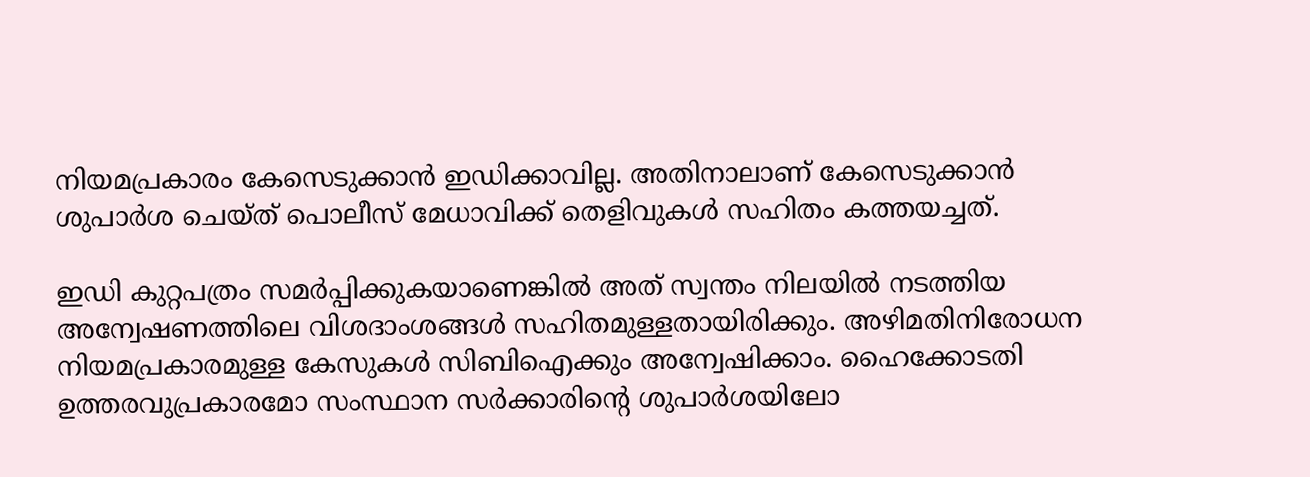നിയമപ്രകാരം കേസെടുക്കാൻ ഇഡിക്കാവില്ല. അതിനാലാണ് കേസെടുക്കാൻ ശുപാർശ ചെയ്ത് പൊലീസ് മേധാവിക്ക് തെളിവുകൾ സഹിതം കത്തയച്ചത്.

ഇഡി കുറ്റപത്രം സമർപ്പിക്കുകയാണെങ്കിൽ അത് സ്വന്തം നിലയിൽ നടത്തിയ അന്വേഷണത്തിലെ വിശദാംശങ്ങൾ സഹിതമുള്ളതായിരിക്കും. അഴിമതിനിരോധന നിയമപ്രകാരമുള്ള കേസുകൾ സിബിഐക്കും അന്വേഷിക്കാം. ഹൈക്കോടതി ഉത്തരവുപ്രകാരമോ സംസ്ഥാന സർക്കാരിന്റെ ശുപാർശയിലോ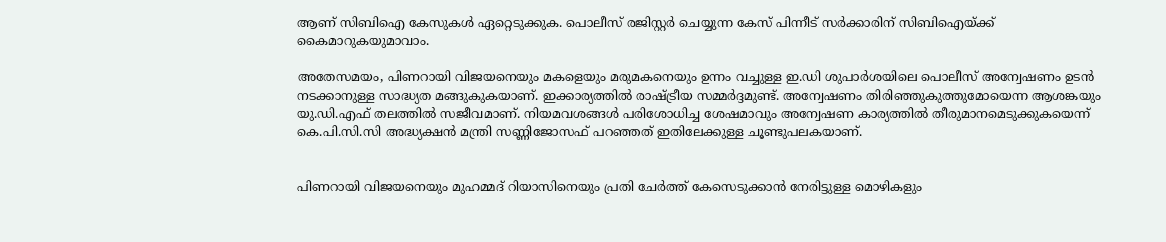ആണ് സിബിഐ കേസുകൾ ഏറ്റെടുക്കുക. പൊലീസ് രജിസ്റ്റർ ചെയ്യുന്ന കേസ് പിന്നീട് സർക്കാരിന് സിബിഐയ്ക്ക് കൈമാറുകയുമാവാം.

അതേസമയം, പിണറായി വിജയനെയും മകളെയും മരുമകനെയും ഉന്നം വച്ചുള്ള ഇ.ഡി ശുപാർശയിലെ പൊലീസ് അന്വേഷണം ഉടൻ നടക്കാനുള്ള സാദ്ധ്യത മങ്ങുകുകയാണ്. ഇക്കാര്യത്തിൽ രാഷ്ട്രീയ സമ്മർദ്ദമുണ്ട്. അന്വേഷണം തിരിഞ്ഞുകുത്തുമോയെന്ന ആശങ്കയും യു.ഡി.എഫ് തലത്തിൽ സജീവമാണ്. നിയമവശങ്ങൾ പരിശോധിച്ച ശേഷമാവും അന്വേഷണ കാര്യത്തിൽ തീരുമാനമെടുക്കുകയെന്ന് കെ.പി.സി.സി അദ്ധ്യക്ഷൻ മന്ത്രി സണ്ണിജോസഫ് പറഞ്ഞത് ഇതിലേക്കുള്ള ചൂണ്ടുപലകയാണ്.


പിണറായി വിജയനെയും മുഹമ്മദ് റിയാസിനെയും പ്രതി ചേർത്ത് കേസെടുക്കാൻ നേരിട്ടുള്ള മൊഴികളും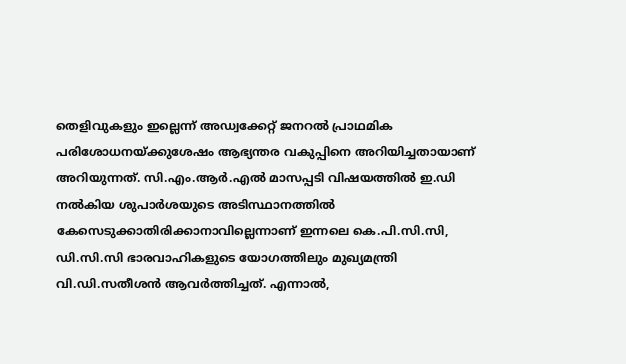തെളിവുകളും ഇല്ലെന്ന് അഡ്വക്കേറ്റ് ജനറൽ പ്രാഥമിക പരിശോധനയ്ക്കുശേഷം ആഭ്യന്തര വകുപ്പിനെ അറിയിച്ചതായാണ് അറിയുന്നത്. സി.എം.ആർ.എൽ മാസപ്പടി വിഷയത്തിൽ ഇ.ഡി നൽകിയ ശുപാർശയുടെ അടിസ്ഥാനത്തിൽ കേസെടുക്കാതിരിക്കാനാവില്ലെന്നാണ് ഇന്നലെ കെ.പി.സി.സി, ഡി.സി.സി ഭാരവാഹികളുടെ യോഗത്തിലും മുഖ്യമന്ത്രി വി.ഡി.സതീശൻ ആവർത്തിച്ചത്. എന്നാൽ,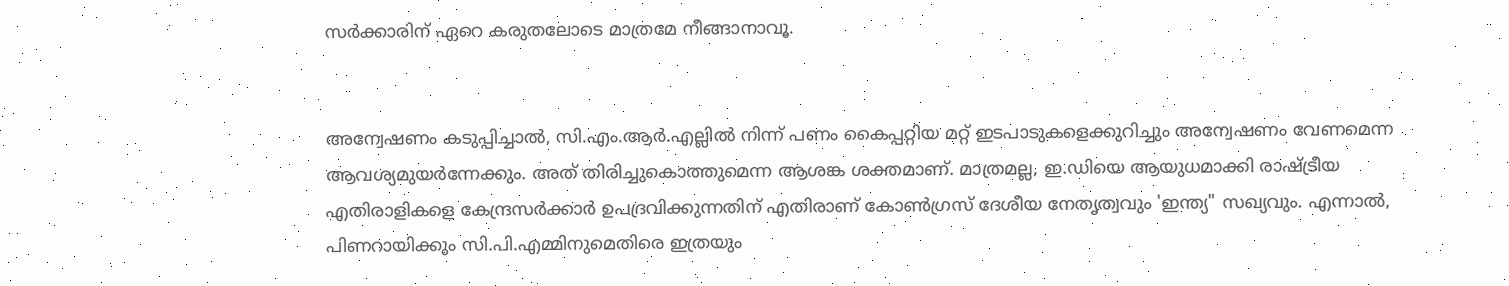സർക്കാരിന് ഏറെ കരുതലോടെ മാത്രമേ നീങ്ങാനാവൂ.


അന്വേഷണം കടുപ്പിച്ചാൽ, സി.എം.ആർ.എല്ലിൽ നിന്ന് പണം കൈപ്പറ്റിയ മറ്റ് ഇടപാടുകളെക്കുറിച്ചും അന്വേഷണം വേണമെന്ന ആവശ്യമുയർന്നേക്കും. അത് തിരിച്ചുകൊത്തുമെന്ന ആശങ്ക ശക്തമാണ്. മാത്രമല്ല, ഇ.ഡിയെ ആയുധമാക്കി രാഷ്ട്രീയ എതിരാളികളെ കേന്ദ്രസർക്കാർ ഉപദ്രവിക്കുന്നതിന് എതിരാണ് കോൺഗ്രസ് ദേശീയ നേതൃത്വവും 'ഇന്ത്യ" സഖ്യവും. എന്നാൽ, പിണറായിക്കും സി.പി.എമ്മിനുമെതിരെ ഇത്രയും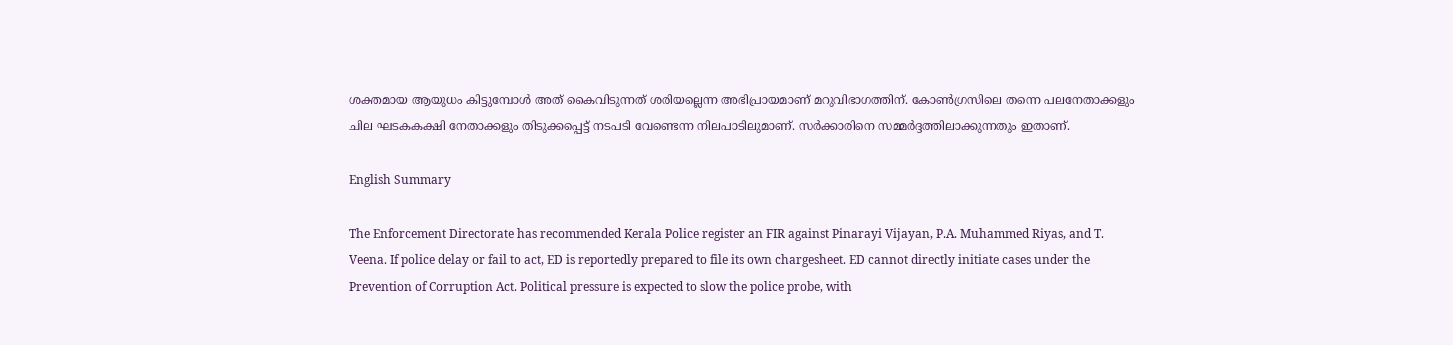ശക്തമായ ആയുധം കിട്ടുമ്പോൾ അത് കൈവിടുന്നത് ശരിയല്ലെന്ന അഭിപ്രായമാണ് മറുവിഭാഗത്തിന്. കോൺഗ്രസിലെ തന്നെ പലനേതാക്കളും ചില ഘടകകക്ഷി നേതാക്കളും തിടുക്കപ്പെട്ട് നടപടി വേണ്ടെന്ന നിലപാടിലുമാണ്. സർക്കാരിനെ സമ്മർദ്ദത്തിലാക്കുന്നതും ഇതാണ്.

English Summary

The Enforcement Directorate has recommended Kerala Police register an FIR against Pinarayi Vijayan, P.A. Muhammed Riyas, and T. Veena. If police delay or fail to act, ED is reportedly prepared to file its own chargesheet. ED cannot directly initiate cases under the Prevention of Corruption Act. Political pressure is expected to slow the police probe, with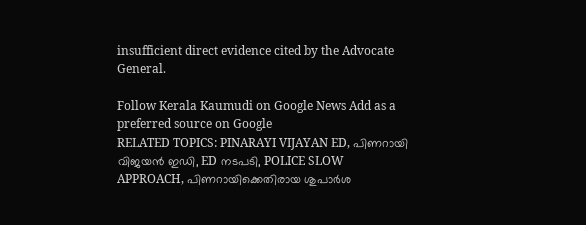insufficient direct evidence cited by the Advocate General.

Follow Kerala Kaumudi on Google News Add as a preferred source on Google
RELATED TOPICS: PINARAYI VIJAYAN ED, പിണറായി വിജയൻ ഇഡി, ED നടപടി, POLICE SLOW APPROACH, പിണറായിക്കെതിരായ ശുപാർശ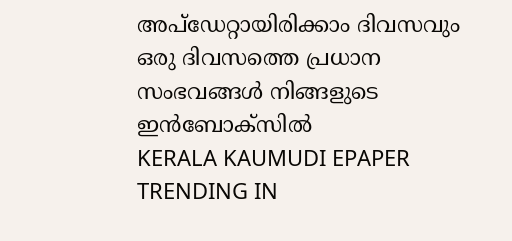അപ്ഡേറ്റായിരിക്കാം ദിവസവും
ഒരു ദിവസത്തെ പ്രധാന സംഭവങ്ങൾ നിങ്ങളുടെ ഇൻബോക്സിൽ
KERALA KAUMUDI EPAPER
TRENDING IN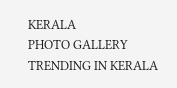KERALA
PHOTO GALLERY
TRENDING IN KERALA